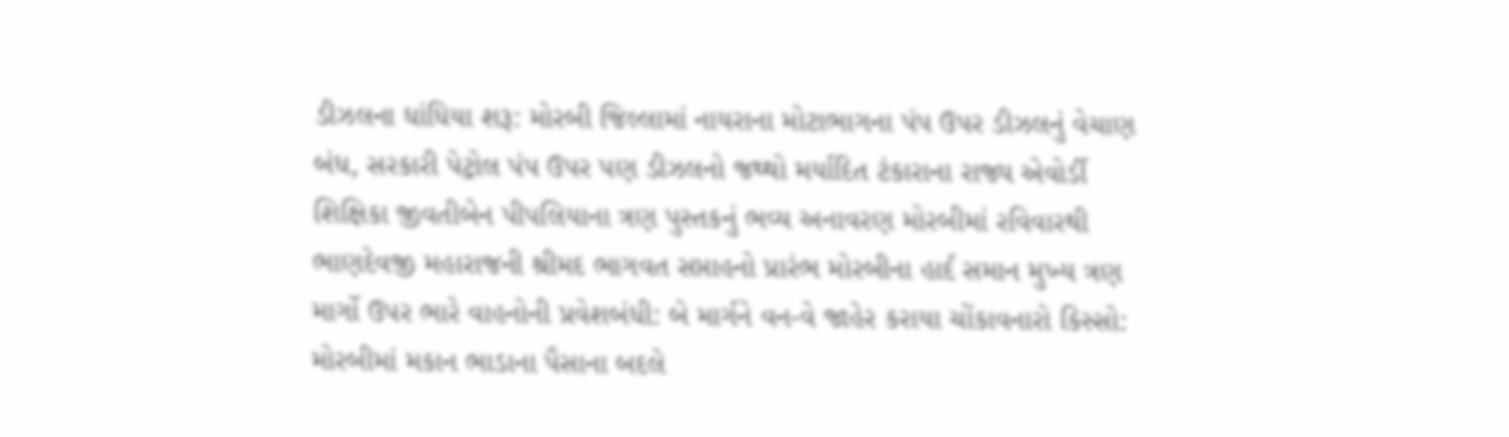ડીઝલના ધાંધિયા શરૂ: મોરબી જિલ્લામાં નાયરાના મોટાભાગના પંપ ઉપર ડીઝલનું વેચાણ બંધ, સરકારી પેટ્રોલ પંપ ઉપર પણ ડીઝલનો જથ્થો મર્યાદિત ટંકારાના રાજ્ય એવોર્ડી શિક્ષિકા જીવતીબેન પીપલિયાના ત્રણ પુસ્તકનું ભવ્ય અનાવરણ મોરબીમાં રવિવારથી ભાણદેવજી મહારાજની શ્રીમદ ભાગવત સપ્તાહનો પ્રારંભ મોરબીના હાર્દ સમાન મુખ્ય ત્રણ માર્ગો ઉપર ભારે વાહનોની પ્રવેશબંધી: બે માર્ગને વન-વે જાહેર કરાયા ચોંકાવનારો કિસ્સો: મોરબીમાં મકાન ભાડાના પૈસાના બદલે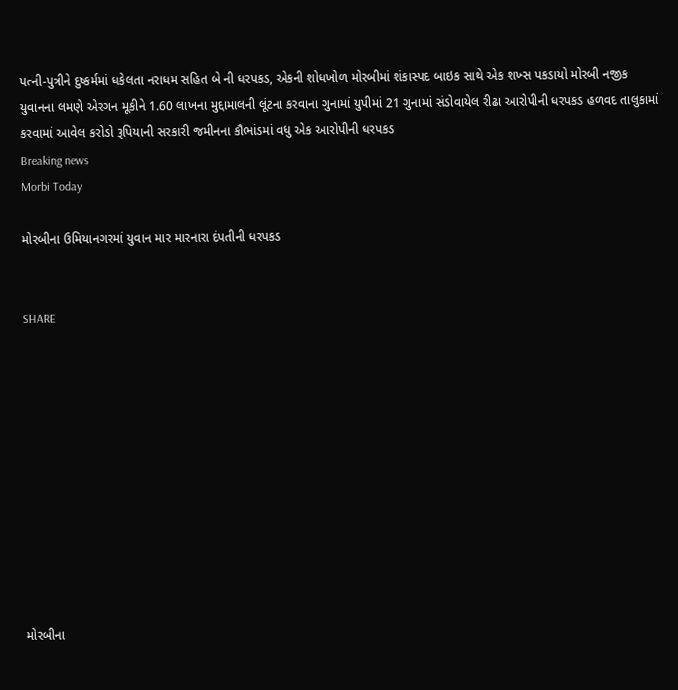પત્ની-પુત્રીને દુષ્કર્મમાં ધકેલતા નરાધમ સહિત બે ની ધરપકડ, એકની શોધખોળ મોરબીમાં શંકાસ્પદ બાઇક સાથે એક શખ્સ પકડાયો મોરબી નજીક યુવાનના લમણે એરગન મૂકીને 1.60 લાખના મુદ્દામાલની લૂંટના કરવાના ગુનામાં યુપીમાં 21 ગુનામાં સંડોવાયેલ રીઢા આરોપીની ધરપકડ હળવદ તાલુકામાં કરવામાં આવેલ કરોડો રૂપિયાની સરકારી જમીનના કૌભાંડમાં વધુ એક આરોપીની ધરપકડ
Breaking news
Morbi Today

મોરબીના ઉમિયાનગરમાં યુવાન માર મારનારા દંપતીની ધરપકડ


SHARE











મોરબીના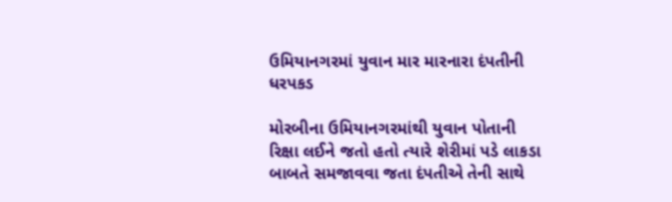ઉમિયાનગરમાં યુવાન માર મારનારા દંપતીની ધરપકડ

મોરબીના ઉમિયાનગરમાંથી યુવાન પોતાની રિક્ષા લઈને જતો હતો ત્યારે શેરીમાં પડે લાકડા બાબતે સમજાવવા જતા દંપતીએ તેની સાથે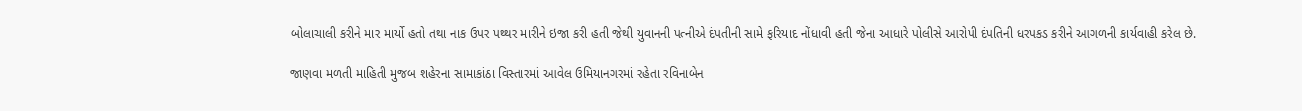બોલાચાલી કરીને માર માર્યો હતો તથા નાક ઉપર પથ્થર મારીને ઇજા કરી હતી જેથી યુવાનની પત્નીએ દંપતીની સામે ફરિયાદ નોંધાવી હતી જેના આધારે પોલીસે આરોપી દંપતિની ધરપકડ કરીને આગળની કાર્યવાહી કરેલ છે.

જાણવા મળતી માહિતી મુજબ શહેરના સામાકાંઠા વિસ્તારમાં આવેલ ઉમિયાનગરમાં રહેતા રવિનાબેન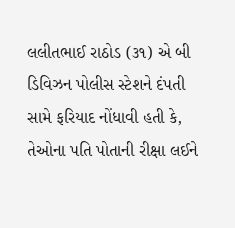લલીતભાઈ રાઠોડ (૩૧) એ બી ડિવિઝન પોલીસ સ્ટેશને દંપતી સામે ફરિયાદ નોંધાવી હતી કે, તેઓના પતિ પોતાની રીક્ષા લઈને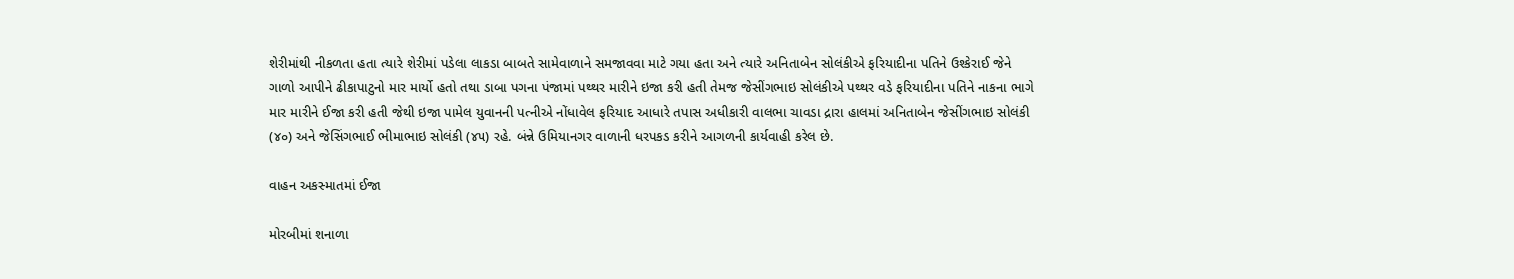શેરીમાંથી નીકળતા હતા ત્યારે શેરીમાં પડેલા લાકડા બાબતે સામેવાળાને સમજાવવા માટે ગયા હતા અને ત્યારે અનિતાબેન સોલંકીએ ફરિયાદીના પતિને ઉશ્કેરાઈ જેને ગાળો આપીને ઢીકાપાટુનો માર માર્યો હતો તથા ડાબા પગના પંજામાં પથ્થર મારીને ઇજા કરી હતી તેમજ જેસીંગભાઇ સોલંકીએ પથ્થર વડે ફરિયાદીના પતિને નાકના ભાગે માર મારીને ઈજા કરી હતી જેથી ઇજા પામેલ યુવાનની પત્નીએ નોંધાવેલ ફરિયાદ આધારે તપાસ અધીકારી વાલભા ચાવડા દ્રારા હાલમાં અનિતાબેન જેસીંગભાઇ સોલંકી (૪૦) અને જેસિંગભાઈ ભીમાભાઇ સોલંકી (૪૫) રહે. બંન્ને ઉમિયાનગર વાળાની ધરપકડ કરીને આગળની કાર્યવાહી કરેલ છે.

વાહન અકસ્માતમાં ઈજા

મોરબીમાં શનાળા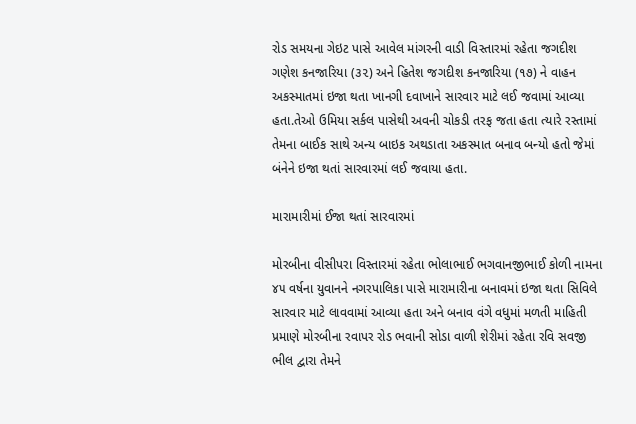રોડ સમયના ગેઇટ પાસે આવેલ માંગરની વાડી વિસ્તારમાં રહેતા જગદીશ ગણેશ કનજારિયા (૩૨) અને હિતેશ જગદીશ કનજારિયા (૧૭) ને વાહન અકસ્માતમાં ઇજા થતા ખાનગી દવાખાને સારવાર માટે લઈ જવામાં આવ્યા હતા.તેઓ ઉમિયા સર્કલ પાસેથી અવની ચોકડી તરફ જતા હતા ત્યારે રસ્તામાં તેમના બાઈક સાથે અન્ય બાઇક અથડાતા અકસ્માત બનાવ બન્યો હતો જેમાં બંનેને ઇજા થતાં સારવારમાં લઈ જવાયા હતા.

મારામારીમાં ઈજા થતાં સારવારમાં

મોરબીના વીસીપરા વિસ્તારમાં રહેતા ભોલાભાઈ ભગવાનજીભાઈ કોળી નામના ૪૫ વર્ષના યુવાનને નગરપાલિકા પાસે મારામારીના બનાવમાં ઇજા થતા સિવિલે સારવાર માટે લાવવામાં આવ્યા હતા અને બનાવ વંગે વધુમાં મળતી માહિતી પ્રમાણે મોરબીના રવાપર રોડ ભવાની સોડા વાળી શેરીમાં રહેતા રવિ સવજી ભીલ દ્વારા તેમને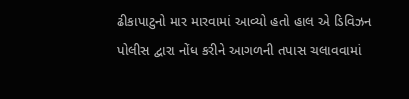ઢીકાપાટુનો માર મારવામાં આવ્યો હતો હાલ એ ડિવિઝન પોલીસ દ્વારા નોંધ કરીને આગળની તપાસ ચલાવવામાં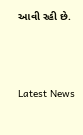આવી રહી છે.






Latest News